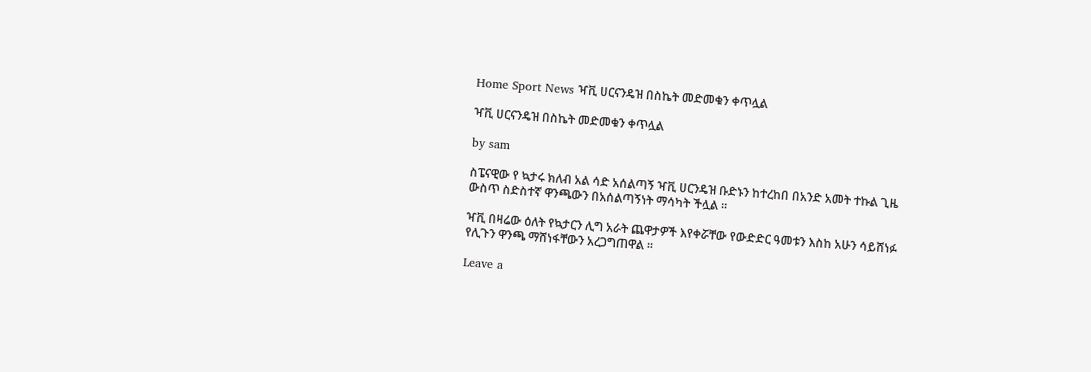Home Sport News ዣቪ ሀርናንዴዝ በስኬት መድመቁን ቀጥሏል

ዣቪ ሀርናንዴዝ በስኬት መድመቁን ቀጥሏል

by sam

ስፔናዊው የ ኳታሩ ክለብ አል ሳድ አሰልጣኝ ዣቪ ሀርንዴዝ ቡድኑን ከተረከበ በአንድ አመት ተኩል ጊዜ ውስጥ ስድስተኛ ዋንጫውን በአሰልጣኝነት ማሳካት ችሏል ።

ዣቪ በዛሬው ዕለት የኳታርን ሊግ አራት ጨዋታዎች እየቀሯቸው የውድድር ዓመቱን እስከ አሁን ሳይሸነፉ የሊጉን ዋንጫ ማሸነፋቸውን አረጋግጠዋል ።

Leave a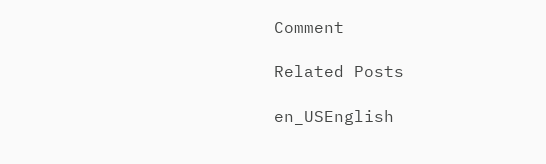Comment

Related Posts

en_USEnglish